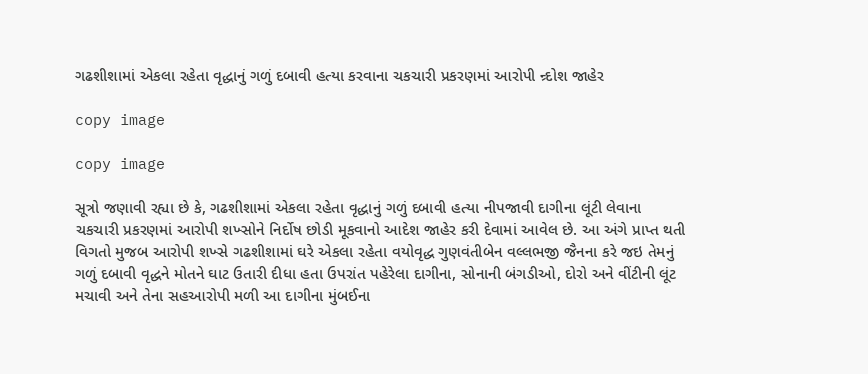ગઢશીશામાં એકલા રહેતા વૃદ્ધાનું ગળું દબાવી હત્યા કરવાના ચકચારી પ્રકરણમાં આરોપી ન્ર્દોશ જાહેર

copy image

copy image

સૂત્રો જણાવી રહ્યા છે કે, ગઢશીશામાં એકલા રહેતા વૃદ્ધાનું ગળું દબાવી હત્યા નીપજાવી દાગીના લૂંટી લેવાના ચકચારી પ્રકરણમાં આરોપી શખ્સોને નિર્દોષ છોડી મૂકવાનો આદેશ જાહેર કરી દેવામાં આવેલ છે. આ અંગે પ્રાપ્ત થતી વિગતો મુજબ આરોપી શખ્સે ગઢશીશામાં ઘરે એકલા રહેતા વયોવૃદ્ધ ગુણવંતીબેન વલ્લભજી જૈનના કરે જઇ તેમનું ગળું દબાવી વૃદ્ધને મોતને ઘાટ ઉતારી દીધા હતા ઉપરાંત પહેરેલા દાગીના, સોનાની બંગડીઓ, દોરો અને વીંટીની લૂંટ મચાવી અને તેના સહઆરોપી મળી આ દાગીના મુંબઈના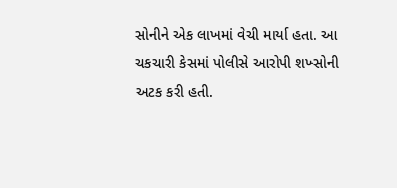સોનીને એક લાખમાં વેચી માર્યા હતા. આ ચકચારી કેસમાં પોલીસે આરોપી શખ્સોની અટક કરી હતી.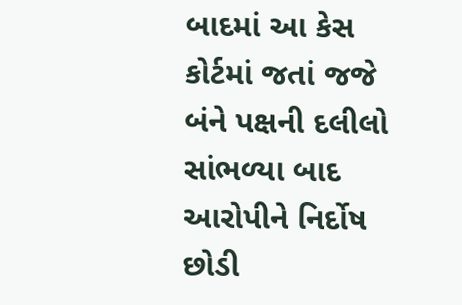બાદમાં આ કેસ કોર્ટમાં જતાં જજે બંને પક્ષની દલીલો સાંભળ્યા બાદ આરોપીને નિર્દોષ છોડી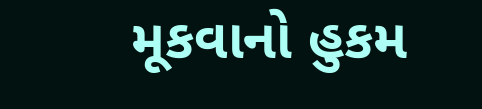મૂકવાનો હુકમ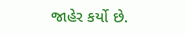જાહેર કર્યો છે.